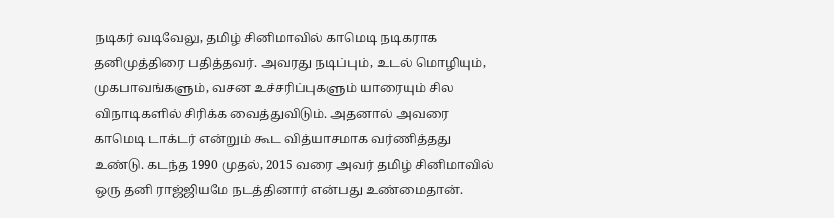நடிகர் வடிவேலு, தமிழ் சினிமாவில் காமெடி நடிகராக தனிமுத்திரை பதித்தவர். அவரது நடிப்பும், உடல் மொழியும், முகபாவங்களும், வசன உச்சரிப்புகளும் யாரையும் சில விநாடிகளில் சிரிக்க வைத்துவிடும். அதனால் அவரை காமெடி டாக்டர் என்றும் கூட வித்யாசமாக வர்ணித்தது உண்டு. கடந்த 1990 முதல், 2015 வரை அவர் தமிழ் சினிமாவில் ஒரு தனி ராஜ்ஜியமே நடத்தினார் என்பது உண்மைதான்.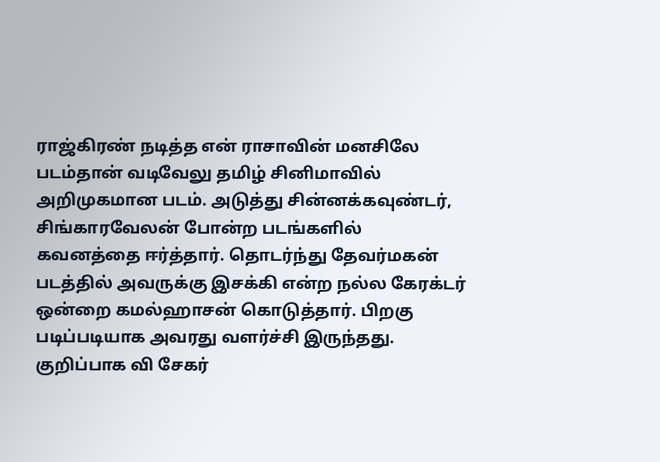ராஜ்கிரண் நடித்த என் ராசாவின் மனசிலே படம்தான் வடிவேலு தமிழ் சினிமாவில் அறிமுகமான படம். அடுத்து சின்னக்கவுண்டர், சிங்காரவேலன் போன்ற படங்களில் கவனத்தை ஈர்த்தார். தொடர்ந்து தேவர்மகன் படத்தில் அவருக்கு இசக்கி என்ற நல்ல கேரக்டர் ஒன்றை கமல்ஹாசன் கொடுத்தார். பிறகு படிப்படியாக அவரது வளர்ச்சி இருந்தது.
குறிப்பாக வி சேகர்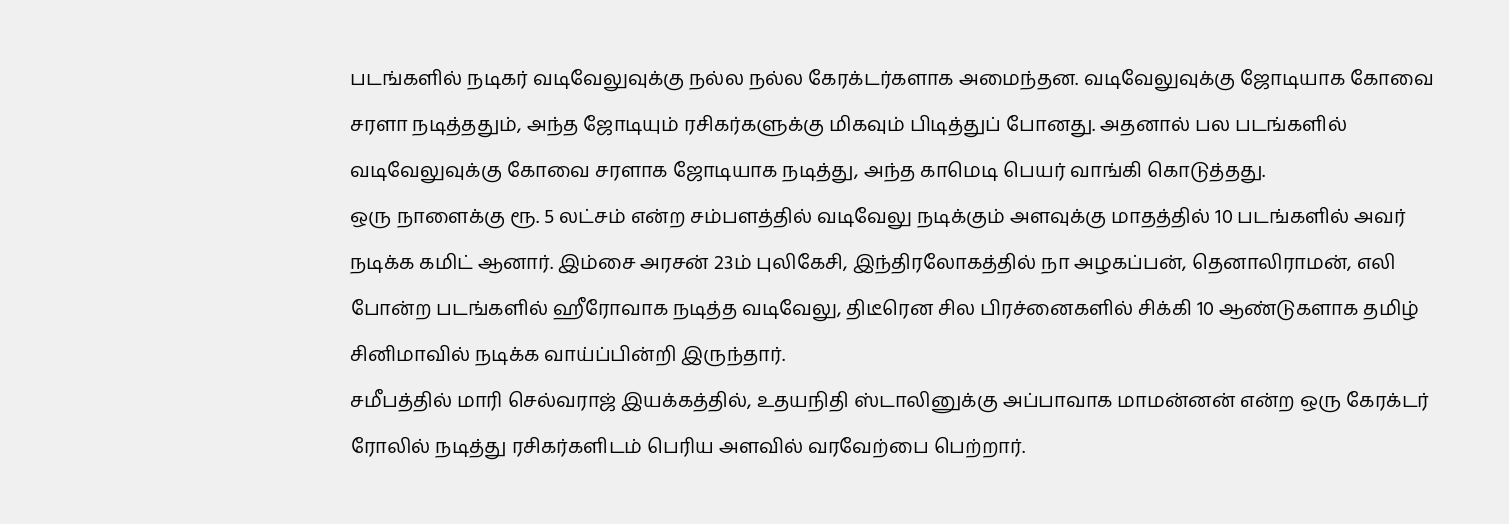படங்களில் நடிகர் வடிவேலுவுக்கு நல்ல நல்ல கேரக்டர்களாக அமைந்தன. வடிவேலுவுக்கு ஜோடியாக கோவை சரளா நடித்ததும், அந்த ஜோடியும் ரசிகர்களுக்கு மிகவும் பிடித்துப் போனது. அதனால் பல படங்களில் வடிவேலுவுக்கு கோவை சரளாக ஜோடியாக நடித்து, அந்த காமெடி பெயர் வாங்கி கொடுத்தது.
ஒரு நாளைக்கு ரூ. 5 லட்சம் என்ற சம்பளத்தில் வடிவேலு நடிக்கும் அளவுக்கு மாதத்தில் 10 படங்களில் அவர் நடிக்க கமிட் ஆனார். இம்சை அரசன் 23ம் புலிகேசி, இந்திரலோகத்தில் நா அழகப்பன், தெனாலிராமன், எலி போன்ற படங்களில் ஹீரோவாக நடித்த வடிவேலு, திடீரென சில பிரச்னைகளில் சிக்கி 10 ஆண்டுகளாக தமிழ் சினிமாவில் நடிக்க வாய்ப்பின்றி இருந்தார்.
சமீபத்தில் மாரி செல்வராஜ் இயக்கத்தில், உதயநிதி ஸ்டாலினுக்கு அப்பாவாக மாமன்னன் என்ற ஒரு கேரக்டர் ரோலில் நடித்து ரசிகர்களிடம் பெரிய அளவில் வரவேற்பை பெற்றார்.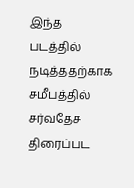இந்த படத்தில் நடித்ததற்காக சமீபத்தில் சர்வதேச திரைப்பட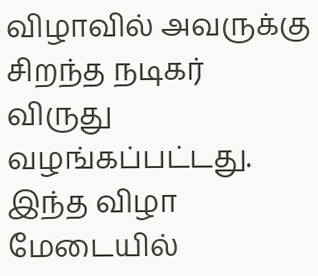விழாவில் அவருக்கு சிறந்த நடிகர் விருது வழங்கப்பட்டது.
இந்த விழா மேடையில்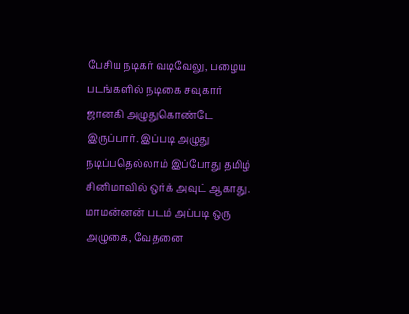பேசிய நடிகர் வடிவேலு, பழைய படங்களில் நடிகை சவுகார் ஜானகி அழுதுகொண்டே இருப்பார். இப்படி அழுது நடிப்பதெல்லாம் இப்போது தமிழ் சினிமாவில் ஒர்க் அவுட் ஆகாது. மாமன்னன் படம் அப்படி ஒரு அழுகை, வேதனை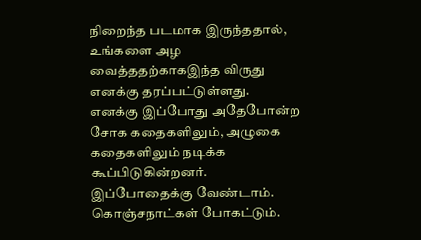நிறைந்த படமாக இருந்ததால், உங்களை அழ வைத்ததற்காகஇந்த விருது எனக்கு தரப்பட்டுள்ளது. எனக்கு இப்போது அதேபோன்ற சோக கதைகளிலும், அழுகை கதைகளிலும் நடிக்க கூப்பிடுகின்றனர். இப்போதைக்கு வேண்டாம். கொஞ்சநாட்கள் போகட்டும்.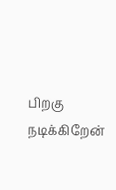பிறகு நடிக்கிறேன்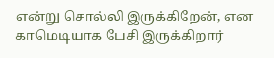என்று சொல்லி இருக்கிறேன், என காமெடியாக பேசி இருக்கிறார்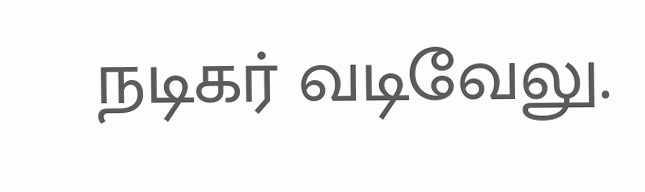நடிகர் வடிவேலு.